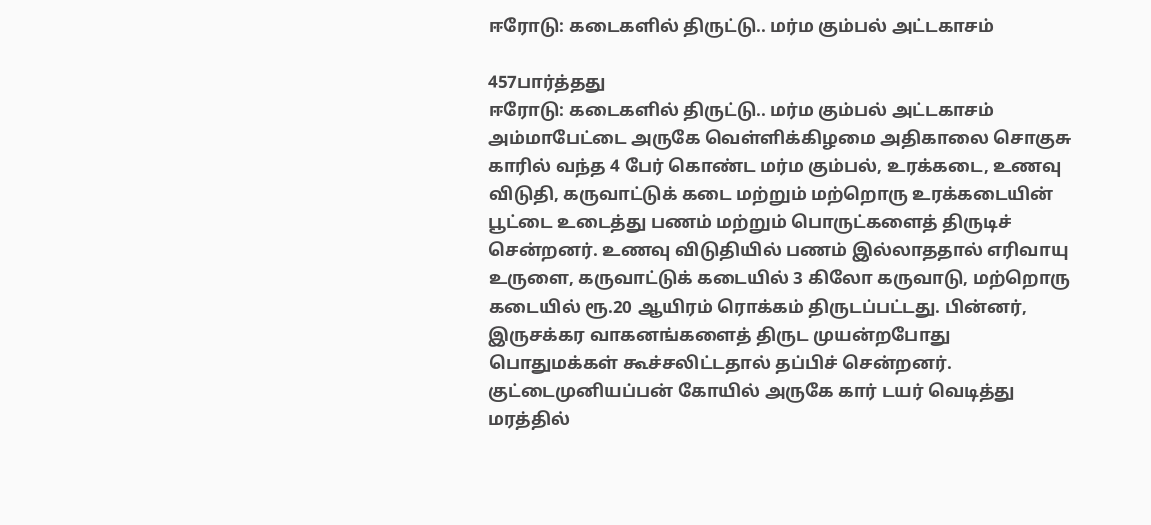ஈரோடு: கடைகளில் திருட்டு.. மர்ம கும்பல் அட்டகாசம்

457பார்த்தது
ஈரோடு: கடைகளில் திருட்டு.. மர்ம கும்பல் அட்டகாசம்
அம்மாபேட்டை அருகே வெள்ளிக்கிழமை அதிகாலை சொகுசு காரில் வந்த 4 பேர் கொண்ட மர்ம கும்பல், உரக்கடை, உணவு விடுதி, கருவாட்டுக் கடை மற்றும் மற்றொரு உரக்கடையின் பூட்டை உடைத்து பணம் மற்றும் பொருட்களைத் திருடிச் சென்றனர். உணவு விடுதியில் பணம் இல்லாததால் எரிவாயு உருளை, கருவாட்டுக் கடையில் 3 கிலோ கருவாடு, மற்றொரு கடையில் ரூ.20 ஆயிரம் ரொக்கம் திருடப்பட்டது. பின்னர், இருசக்கர வாகனங்களைத் திருட முயன்றபோது பொதுமக்கள் கூச்சலிட்டதால் தப்பிச் சென்றனர். குட்டைமுனியப்பன் கோயில் அருகே கார் டயர் வெடித்து மரத்தில்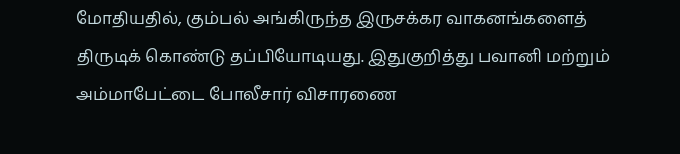மோதியதில், கும்பல் அங்கிருந்த இருசக்கர வாகனங்களைத் திருடிக் கொண்டு தப்பியோடியது. இதுகுறித்து பவானி மற்றும் அம்மாபேட்டை போலீசார் விசாரணை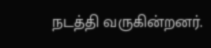நடத்தி வருகின்றனர்.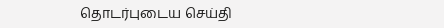தொடர்புடைய செய்தி